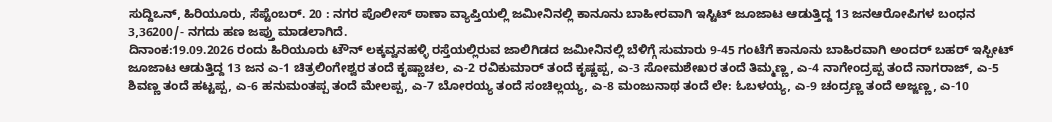ಸುದ್ದಿಒನ್, ಹಿರಿಯೂರು, ಸೆಪ್ಟೆಂಬರ್. 20 : ನಗರ ಪೊಲೀಸ್ ಠಾಣಾ ವ್ಯಾಪ್ತಿಯಲ್ಲಿ ಜಮೀನಿನಲ್ಲಿ ಕಾನೂನು ಬಾಹೀರವಾಗಿ ಇಸ್ಟಿಟ್ ಜೂಜಾಟ ಆಡುತ್ತಿದ್ದ 13 ಜನಆರೋಪಿಗಳ ಬಂಧನ 3,36200/- ನಗದು ಹಣ ಜಪ್ತು ಮಾಡಲಾಗಿದೆ.
ದಿನಾಂಕ:19.09.2026 ರಂದು ಹಿರಿಯೂರು ಟೌನ್ ಲಕ್ಕವ್ವನಹಳ್ಳಿ ರಸ್ತೆಯಲ್ಲಿರುವ ಜಾಲಿಗಿಡದ ಜಮೀನಿನಲ್ಲಿ ಬೆಳಿಗ್ಗೆ ಸುಮಾರು 9-45 ಗಂಟೆಗೆ ಕಾನೂನು ಬಾಹಿರವಾಗಿ ಅಂದರ್ ಬಹರ್ ಇಸ್ಪೀಟ್ ಜೂಜಾಟ ಆಡುತ್ತಿದ್ದ 13 ಜನ ಎ-1 ಚಿತ್ರಲಿಂಗೇಶ್ವರ ತಂದೆ ಕೃಷ್ಣಾಚಲ, ಎ-2 ರವಿಕುಮಾರ್ ತಂದೆ ಕೃಷ್ಣಪ್ಪ, ಎ-3 ಸೋಮಶೇಖರ ತಂದೆ ತಿಮ್ಮಣ್ಣ, ಎ-4 ನಾಗೇಂದ್ರಪ್ಪ ತಂದೆ ನಾಗರಾಜ್, ಎ-5 ಶಿವಣ್ಣ ತಂದೆ ಹಟ್ಟಪ್ಪ, ಎ-6 ಹನುಮಂತಪ್ಪ ತಂದೆ ಮೇಲಪ್ಪ, ಎ-7 ಬೋರಯ್ಯ ತಂದೆ ಸಂಚಿಲ್ಲಯ್ಯ, ಎ-8 ಮಂಜುನಾಥ ತಂದೆ ಲೇ: ಓಬಳಯ್ಯ, ಎ-9 ಚಂದ್ರಣ್ಣ ತಂದೆ ಅಜ್ಜಣ್ಣ, ಎ-10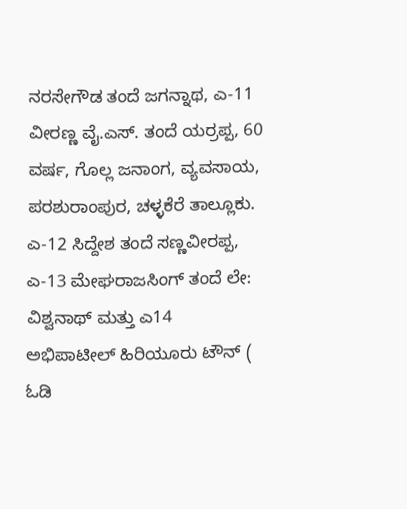ನರಸೇಗೌಡ ತಂದೆ ಜಗನ್ನಾಥ, ಎ-11 ವೀರಣ್ಣ ವೈ.ಎಸ್. ತಂದೆ ಯರ್ರಪ್ಪ, 60 ವರ್ಷ, ಗೊಲ್ಲ ಜನಾಂಗ, ವ್ಯವಸಾಯ, ಪರಶುರಾಂಪುರ, ಚಳ್ಳಕೆರೆ ತಾಲ್ಲೂಕು. ಎ-12 ಸಿದ್ದೇಶ ತಂದೆ ಸಣ್ಣವೀರಪ್ಪ, ಎ-13 ಮೇಘರಾಜಸಿಂಗ್ ತಂದೆ ಲೇ: ವಿಶ್ವನಾಥ್ ಮತ್ತು ಎ14 ಅಭಿಪಾಟೀಲ್ ಹಿರಿಯೂರು ಟೌನ್ ( ಓಡಿ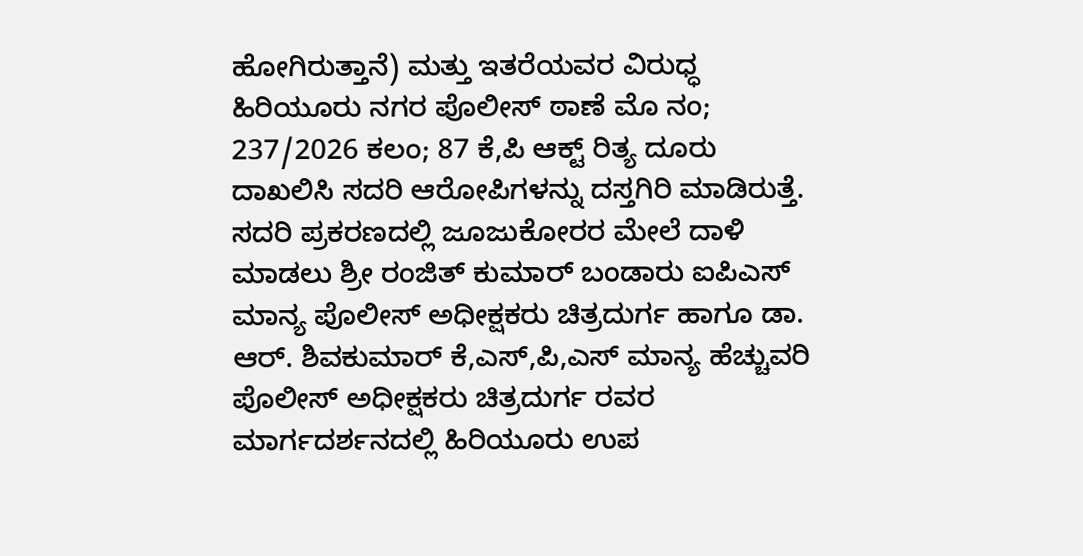ಹೋಗಿರುತ್ತಾನೆ) ಮತ್ತು ಇತರೆಯವರ ವಿರುಧ್ಧ ಹಿರಿಯೂರು ನಗರ ಪೊಲೀಸ್ ಠಾಣೆ ಮೊ ನಂ; 237/2026 ಕಲಂ; 87 ಕೆ,ಪಿ ಆಕ್ಟ್ ರಿತ್ಯ ದೂರು ದಾಖಲಿಸಿ ಸದರಿ ಆರೋಪಿಗಳನ್ನು ದಸ್ತಗಿರಿ ಮಾಡಿರುತ್ತೆ.
ಸದರಿ ಪ್ರಕರಣದಲ್ಲಿ ಜೂಜುಕೋರರ ಮೇಲೆ ದಾಳಿ ಮಾಡಲು ಶ್ರೀ ರಂಜಿತ್ ಕುಮಾರ್ ಬಂಡಾರು ಐಪಿಎಸ್ ಮಾನ್ಯ ಪೊಲೀಸ್ ಅಧೀಕ್ಷಕರು ಚಿತ್ರದುರ್ಗ ಹಾಗೂ ಡಾ. ಆರ್. ಶಿವಕುಮಾರ್ ಕೆ,ಎಸ್,ಪಿ,ಎಸ್ ಮಾನ್ಯ ಹೆಚ್ಚುವರಿ ಪೊಲೀಸ್ ಅಧೀಕ್ಷಕರು ಚಿತ್ರದುರ್ಗ ರವರ ಮಾರ್ಗದರ್ಶನದಲ್ಲಿ ಹಿರಿಯೂರು ಉಪ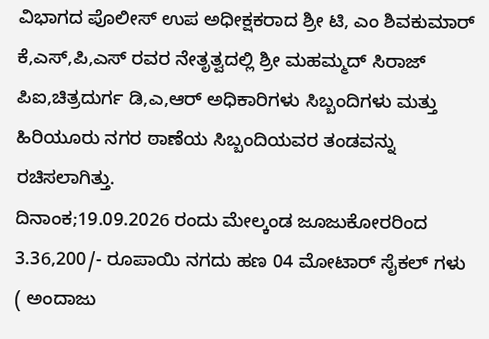ವಿಭಾಗದ ಪೊಲೀಸ್ ಉಪ ಅಧೀಕ್ಷಕರಾದ ಶ್ರೀ ಟಿ, ಎಂ ಶಿವಕುಮಾರ್ ಕೆ,ಎಸ್,ಪಿ,ಎಸ್ ರವರ ನೇತೃತ್ವದಲ್ಲಿ ಶ್ರೀ ಮಹಮ್ಮದ್ ಸಿರಾಜ್ ಪಿಐ,ಚಿತ್ರದುರ್ಗ ಡಿ,ಎ,ಆರ್ ಅಧಿಕಾರಿಗಳು ಸಿಬ್ಬಂದಿಗಳು ಮತ್ತು ಹಿರಿಯೂರು ನಗರ ಠಾಣೆಯ ಸಿಬ್ಬಂದಿಯವರ ತಂಡವನ್ನು ರಚಿಸಲಾಗಿತ್ತು.
ದಿನಾಂಕ;19.09.2026 ರಂದು ಮೇಲ್ಕಂಡ ಜೂಜುಕೋರರಿಂದ 3.36,200/- ರೂಪಾಯಿ ನಗದು ಹಣ 04 ಮೋಟಾರ್ ಸೈಕಲ್ ಗಳು ( ಅಂದಾಜು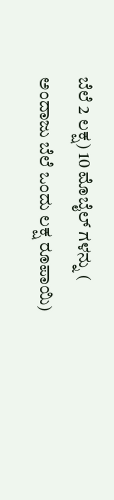ಬೆಲೆ 2 ಲಕ್ಷ) 10 ಮೊಬೈಲ್ ಗಳನ್ನು ( ಅಂದಾಜು ಬೆಲೆ ಒಂದು ಲಕ್ಷ ರೂಪಾಯಿ)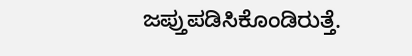ಜಪ್ತುಪಡಿಸಿಕೊಂಡಿರುತ್ತೆ.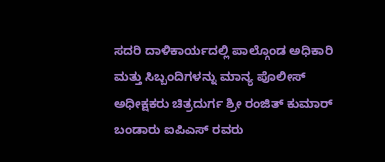ಸದರಿ ದಾಳಿಕಾರ್ಯದಲ್ಲಿ ಪಾಲ್ಗೊಂಡ ಅಧಿಕಾರಿ ಮತ್ತು ಸಿಬ್ಬಂದಿಗಳನ್ನು ಮಾನ್ಯ ಪೊಲೀಸ್ ಅಧೀಕ್ಷಕರು ಚಿತ್ರದುರ್ಗ ಶ್ರೀ ರಂಜಿತ್ ಕುಮಾರ್ ಬಂಡಾರು ಐಪಿಎಸ್ ರವರು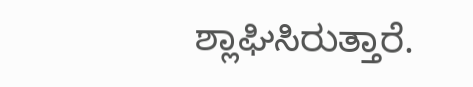ಶ್ಲಾಘಿಸಿರುತ್ತಾರೆ.